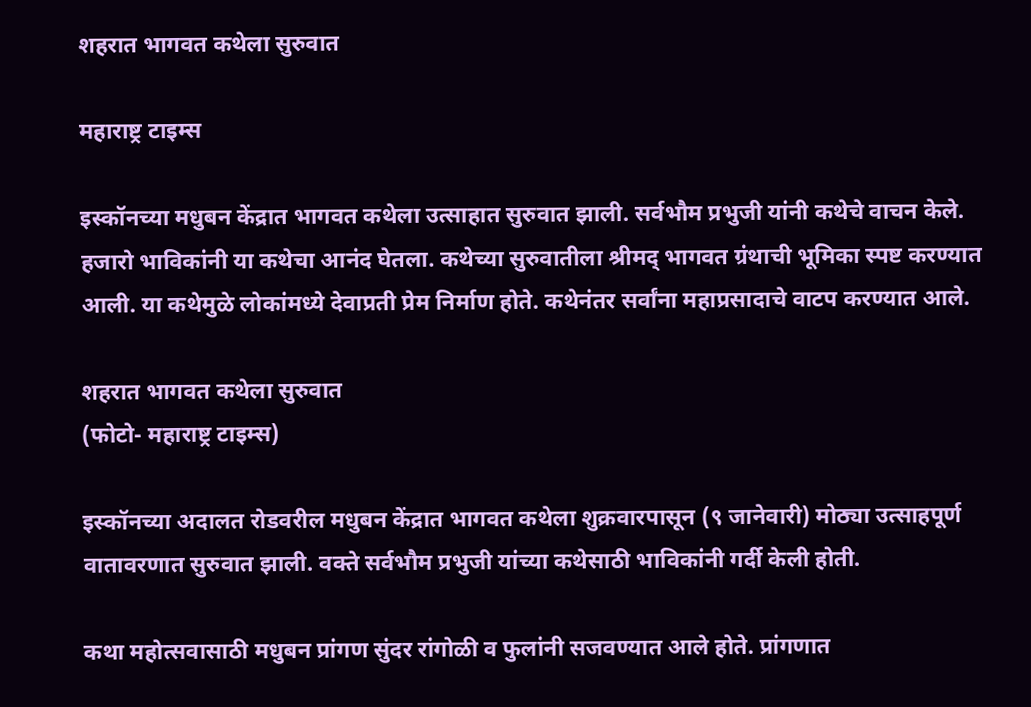शहरात भागवत कथेला सुरुवात

महाराष्ट्र टाइम्स

इस्कॉनच्या मधुबन केंद्रात भागवत कथेला उत्साहात सुरुवात झाली. सर्वभौम प्रभुजी यांनी कथेचे वाचन केले. हजारो भाविकांनी या कथेचा आनंद घेतला. कथेच्या सुरुवातीला श्रीमद् भागवत ग्रंथाची भूमिका स्पष्ट करण्यात आली. या कथेमुळे लोकांमध्ये देवाप्रती प्रेम निर्माण होते. कथेनंतर सर्वांना महाप्रसादाचे वाटप करण्यात आले.

शहरात भागवत कथेला सुरुवात
(फोटो- महाराष्ट्र टाइम्स)

इस्कॉनच्या अदालत रोडवरील मधुबन केंद्रात भागवत कथेला शुक्रवारपासून (९ जानेवारी) मोठ्या उत्साहपूर्ण वातावरणात सुरुवात झाली. वक्ते सर्वभौम प्रभुजी यांच्या कथेसाठी भाविकांनी गर्दी केली होती.

कथा महोत्सवासाठी मधुबन प्रांगण सुंदर रांगोळी व फुलांनी सजवण्यात आले होते. प्रांगणात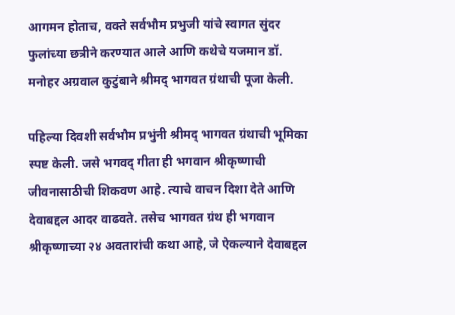आगमन होताच, वक्ते सर्वभौम प्रभुजी यांचे स्वागत सुंदर फुलांच्या छत्रीने करण्यात आले आणि कथेचे यजमान डॉ. मनोहर अग्रवाल कुटुंबाने श्रीमद् भागवत ग्रंथाची पूजा केली.

पहिल्या दिवशी सर्वभौम प्रभुंनी श्रीमद् भागवत ग्रंथाची भूमिका स्पष्ट केली. जसे भगवद् गीता ही भगवान श्रीकृष्णाची जीवनासाठीची शिकवण आहे. त्याचे वाचन दिशा देते आणि देवाबद्दल आदर वाढवते. तसेच भागवत ग्रंथ ही भगवान श्रीकृष्णाच्या २४ अवतारांची कथा आहे, जे ऐकल्याने देवाबद्दल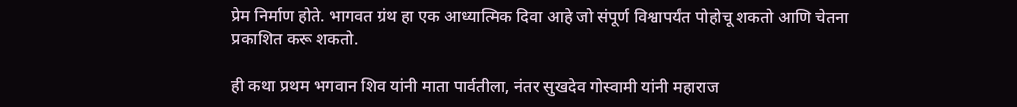प्रेम निर्माण होते. भागवत ग्रंथ हा एक आध्यात्मिक दिवा आहे जो संपूर्ण विश्वापर्यंत पोहोचू शकतो आणि चेतना प्रकाशित करू शकतो.

ही कथा प्रथम भगवान शिव यांनी माता पार्वतीला, नंतर सुखदेव गोस्वामी यांनी महाराज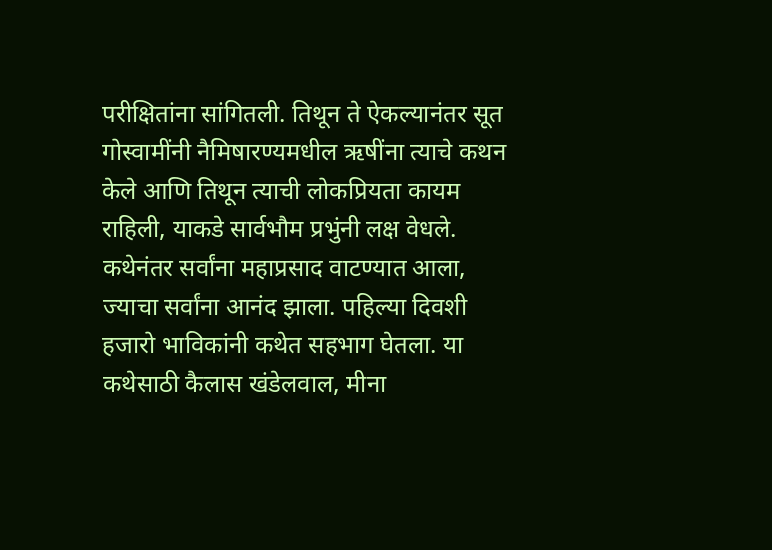परीक्षितांना सांगितली. तिथून ते ऐकल्यानंतर सूत गोस्वामींनी नैमिषारण्यमधील ऋषींना त्याचे कथन केले आणि तिथून त्याची लोकप्रियता कायम राहिली, याकडे सार्वभौम प्रभुंनी लक्ष वेधले. कथेनंतर सर्वांना महाप्रसाद वाटण्यात आला, ज्याचा सर्वांना आनंद झाला. पहिल्या दिवशी हजारो भाविकांनी कथेत सहभाग घेतला. या कथेसाठी कैलास खंडेलवाल, मीना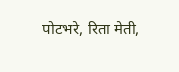पोटभरे, रिता मेती,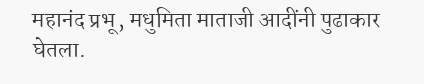महानंद प्रभू, मधुमिता माताजी आदींनी पुढाकार घेतला.